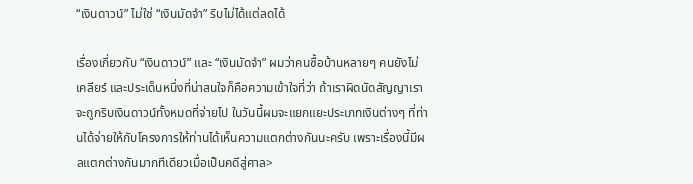“เงินดาวน์” ไม่ใช่ “เงินมัดจำ” ริบไม่ได้แต่ลดได้

เรื่องเกี่ยวกับ “เงินดาวน์” และ “เงินมัดจำ” ผมว่าคนซื้อบ้านหลายๆ คนยังไม่เคลียร์ และประเด็นหนึ่งที่น่าสนใจก็คือความเข้าใจที่ว่า ถ้าเราผิดนัดสัญญาเราจะถูกริบเงินดาวน์ทั้งหมดที่จ่ายไป ในวันนี้ผมจะแยกแยะประเภทเงินต่างๆ ที่ท่านได้จ่ายให้กับโครงการให้ท่านได้เห็นความแตกต่างกันนะครับ เพราะเรื่องนี้มีผลแตกต่างกันมากทีเดียวเมื่อเป็นคดีสู่ศาล>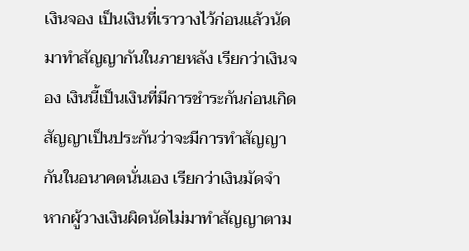เงินจอง เป็นเงินที่เราวางไว้ก่อนแล้วนัดมาทำสัญญากันในภายหลัง เรียกว่าเงินจอง เงินนี้เป็นเงินที่มีการชำระกันก่อนเกิดสัญญาเป็นประกันว่าจะมีการทำสัญญากันในอนาคตนั่นเอง เรียกว่าเงินมัดจำ หากผู้วางเงินผิดนัดไม่มาทำสัญญาตาม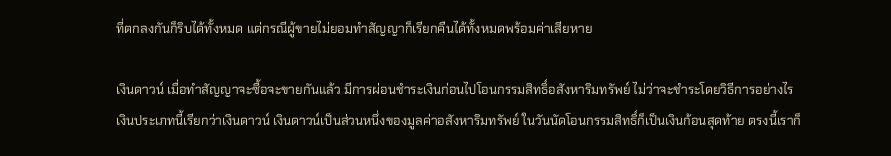ที่ตกลงกันก็ริบได้ทั้งหมด แต่กรณีผู้ขายไม่ยอมทำสัญญาก็เรียกคืนได้ทั้งหมดพร้อมค่าเสียหาย

เงินดาวน์ เมื่อทำสัญญาจะซื้อจะขายกันแล้ว มีการผ่อนชำระเงินก่อนไปโอนกรรมสิทธิ์อสังหาริมทรัพย์ ไม่ว่าจะชำระโดยวิธีการอย่างไร เงินประเภทนี้เรียกว่าเงินดาวน์ เงินดาวน์เป็นส่วนหนึ่งของมูลค่าอสังหาริมทรัพย์ ในวันนัดโอนกรรมสิทธิ์ก็เป็นเงินก้อนสุดท้าย ตรงนี้เราก็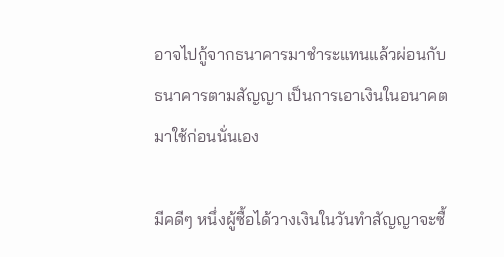อาจไปกู้จากธนาคารมาชำระแทนแล้วผ่อนกับธนาคารตามสัญญา เป็นการเอาเงินในอนาคตมาใช้ก่อนนั่นเอง

มีคดีๆ หนึ่งผู้ซื้อได้วางเงินในวันทำสัญญาจะซื้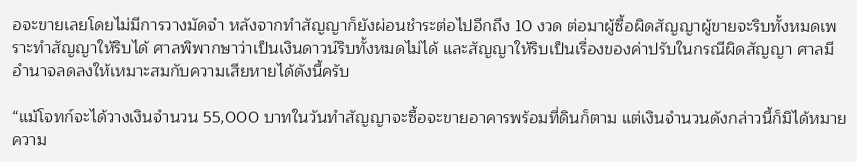อจะขายเลยโดยไม่มีการวางมัดจำ หลังจากทำสัญญาก็ยังผ่อนชำระต่อไปอีกถึง 10 งวด ต่อมาผู้ซื้อผิดสัญญาผู้ขายจะริบทั้งหมดเพราะทำสัญญาให้ริบได้ ศาลพิพากษาว่าเป็นเงินดาวน์ริบทั้งหมดไม่ได้ และสัญญาให้ริบเป็นเรื่องของค่าปรับในกรณีผิดสัญญา ศาลมีอำนาจลดลงให้เหมาะสมกับความเสียหายได้ดังนี้ครับ

“แม้โจทก์จะได้วางเงินจำนวน 55,000 บาทในวันทำสัญญาจะซื้อจะขายอาคารพร้อมที่ดินก็ตาม แต่เงินจำนวนดังกล่าวนี้ก็มิได้หมายความ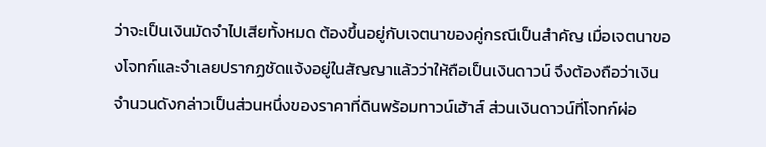ว่าจะเป็นเงินมัดจำไปเสียทั้งหมด ต้องขึ้นอยู่กับเจตนาของคู่กรณีเป็นสำคัญ เมื่อเจตนาของโจทก์และจำเลยปรากฏชัดแจ้งอยู่ในสัญญาแล้วว่าให้ถือเป็นเงินดาวน์ จึงต้องถือว่าเงินจำนวนดังกล่าวเป็นส่วนหนึ่งของราคาที่ดินพร้อมทาวน์เฮ้าส์ ส่วนเงินดาวน์ที่โจทก์ผ่อ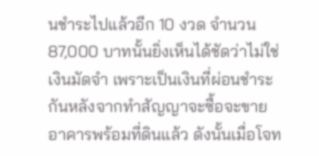นชำระไปแล้วอีก 10 งวด จำนวน 87,000 บาทนั้นยิ่งเห็นได้ชัดว่าไม่ใช่เงินมัดจำ เพราะเป็นเงินที่ผ่อนชำระกันหลังจากทำสัญญาจะซื้อจะขายอาคารพร้อมที่ดินแล้ว ดังนั้นเมื่อโจท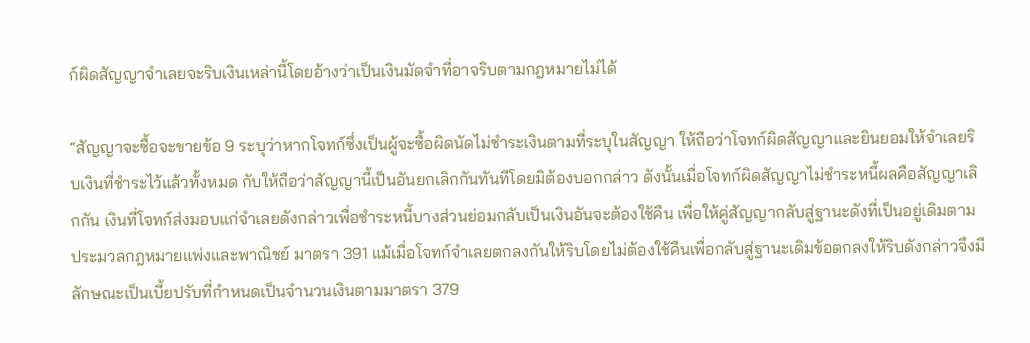ก์ผิดสัญญาจำเลยจะริบเงินเหล่านี้โดยอ้างว่าเป็นเงินมัดจำที่อาจริบตามกฎหมายไม่ได้

“สัญญาจะซื้อจะขายข้อ 9 ระบุว่าหากโจทก์ซึ่งเป็นผู้จะซื้อผิดนัดไม่ชำระเงินตามที่ระบุในสัญญา ให้ถือว่าโจทก์ผิดสัญญาและยินยอมให้จำเลยริบเงินที่ชำระไว้แล้วทั้งหมด กับให้ถือว่าสัญญานี้เป็นอันยกเลิกกันทันทีโดยมิต้องบอกกล่าว ดังนั้นเมื่อโจทก์ผิดสัญญาไม่ชำระหนี้ผลคือสัญญาเลิกกัน เงินที่โจทก์ส่งมอบแก่จำเลยดังกล่าวเพื่อชำระหนี้บางส่วนย่อมกลับเป็นเงินอันจะต้องใช้คืน เพื่อให้คู่สัญญากลับสู่ฐานะดังที่เป็นอยู่เดิมตามประมวลกฎหมายแพ่งและพาณิชย์ มาตรา 391 แม้เมื่อโจทก์จำเลยตกลงกันให้ริบโดยไม่ต้องใช้คืนเพื่อกลับสู่ฐานะเดิมข้อตกลงให้ริบดังกล่าวจึงมีลักษณะเป็นเบี้ยปรับที่กำหนดเป็นจำนวนเงินตามมาตรา 379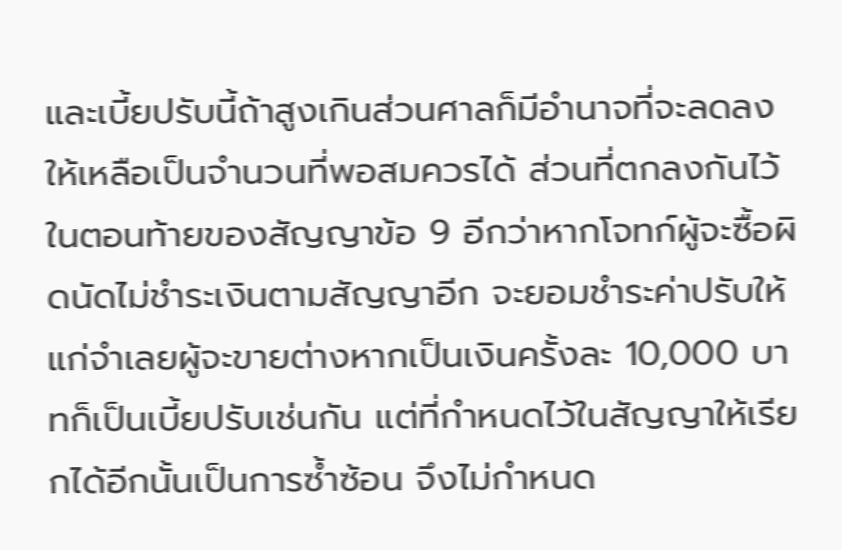และเบี้ยปรับนี้ถ้าสูงเกินส่วนศาลก็มีอำนาจที่จะลดลงให้เหลือเป็นจำนวนที่พอสมควรได้ ส่วนที่ตกลงกันไว้ในตอนท้ายของสัญญาข้อ 9 อีกว่าหากโจทก์ผู้จะซื้อผิดนัดไม่ชำระเงินตามสัญญาอีก จะยอมชำระค่าปรับให้แก่จำเลยผู้จะขายต่างหากเป็นเงินครั้งละ 10,000 บาทก็เป็นเบี้ยปรับเช่นกัน แต่ที่กำหนดไว้ในสัญญาให้เรียกได้อีกนั้นเป็นการซ้ำซ้อน จึงไม่กำหนด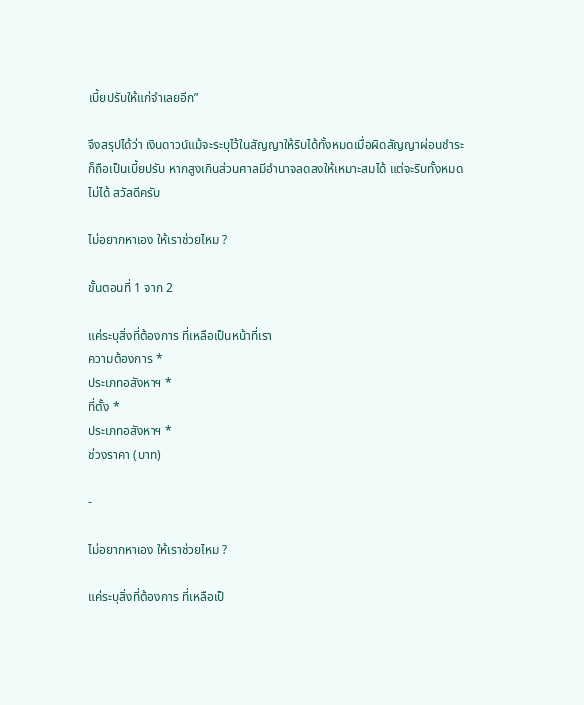เบี้ยปรับให้แก่จำเลยอีก”

จึงสรุปได้ว่า เงินดาวน์แม้จะระบุไว้ในสัญญาให้ริบได้ทั้งหมดเมื่อผิดสัญญาผ่อนชำระก็ถือเป็นเบี้ยปรับ หากสูงเกินส่วนศาลมีอำนาจลดลงให้เหมาะสมได้ แต่จะริบทั้งหมดไม่ได้ สวัสดีครับ

ไม่อยากหาเอง ให้เราช่วยไหม ?

ขั้นตอนที่ 1 จาก 2

แค่ระบุสิ่งที่ต้องการ ที่เหลือเป็นหน้าที่เรา
ความต้องการ *
ประเภทอสังหาฯ *
ที่ตั้ง *
ประเภทอสังหาฯ *
ช่วงราคา (บาท)

-

ไม่อยากหาเอง ให้เราช่วยไหม ?

แค่ระบุสิ่งที่ต้องการ ที่เหลือเป็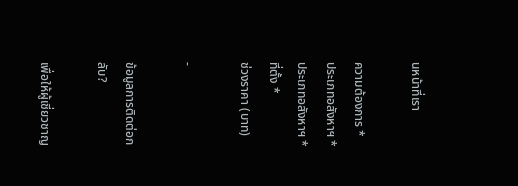นหน้าที่เรา

ความต้องการ *
ประเภทอสังหาฯ *
ประเภทอสังหาฯ *
ที่ตั้ง *
ช่วงราคา (บาท)

-

ข้อมูลการติดต่อกลับ?

เพื่อให้ผู้เชี่ยวชาญ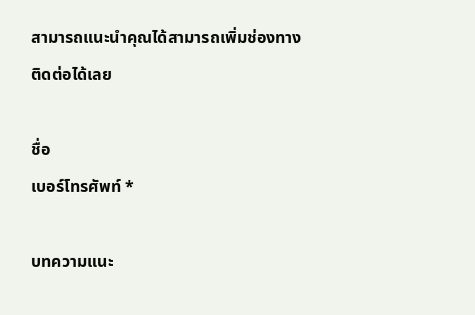สามารถแนะนำคุณได้สามารถเพิ่มช่องทางติดต่อได้เลย

ชื่อ
เบอร์โทรศัพท์ *

บทความแนะ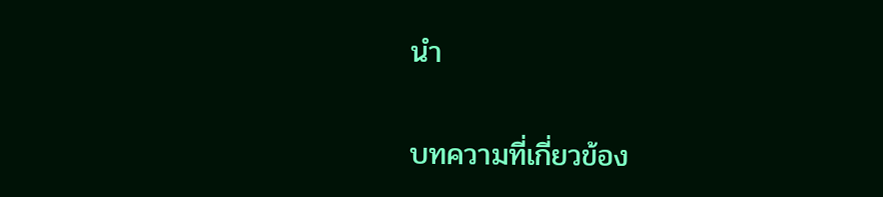นำ

บทความที่เกี่ยวข้อง